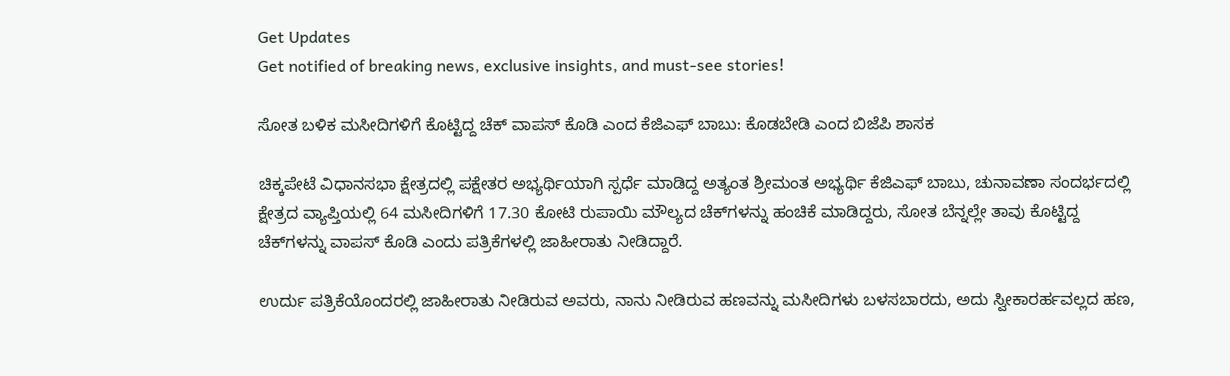Get Updates
Get notified of breaking news, exclusive insights, and must-see stories!

ಸೋತ ಬಳಿಕ ಮಸೀದಿಗಳಿಗೆ ಕೊಟ್ಟಿದ್ದ ಚೆಕ್ ವಾಪಸ್ ಕೊಡಿ ಎಂದ ಕೆಜಿಎಫ್ ಬಾಬು: ಕೊಡಬೇಡಿ ಎಂದ ಬಿಜೆಪಿ ಶಾಸಕ

ಚಿಕ್ಕಪೇಟೆ ವಿಧಾನಸಭಾ ಕ್ಷೇತ್ರದಲ್ಲಿ ಪಕ್ಷೇತರ ಅಭ್ಯರ್ಥಿಯಾಗಿ ಸ್ಪರ್ಧೆ ಮಾಡಿದ್ದ ಅತ್ಯಂತ ಶ್ರೀಮಂತ ಅಭ್ಯರ್ಥಿ ಕೆಜಿಎಫ್ ಬಾಬು, ಚುನಾವಣಾ ಸಂದರ್ಭದಲ್ಲಿ ಕ್ಷೇತ್ರದ ವ್ಯಾಪ್ತಿಯಲ್ಲಿ 64 ಮಸೀದಿಗಳಿಗೆ 17.30 ಕೋಟಿ ರುಪಾಯಿ ಮೌಲ್ಯದ ಚೆಕ್‌ಗಳನ್ನು ಹಂಚಿಕೆ ಮಾಡಿದ್ದರು, ಸೋತ ಬೆನ್ನಲ್ಲೇ ತಾವು ಕೊಟ್ಟಿದ್ದ ಚೆಕ್‌ಗಳನ್ನು ವಾಪಸ್ ಕೊಡಿ ಎಂದು ಪತ್ರಿಕೆಗಳಲ್ಲಿ ಜಾಹೀರಾತು ನೀಡಿದ್ದಾರೆ.

ಉರ್ದು ಪತ್ರಿಕೆಯೊಂದರಲ್ಲಿ ಜಾಹೀರಾತು ನೀಡಿರುವ ಅವರು, ನಾನು ನೀಡಿರುವ ಹಣವನ್ನು ಮಸೀದಿಗಳು ಬಳಸಬಾರದು, ಅದು ಸ್ವೀಕಾರರ್ಹವಲ್ಲದ ಹಣ,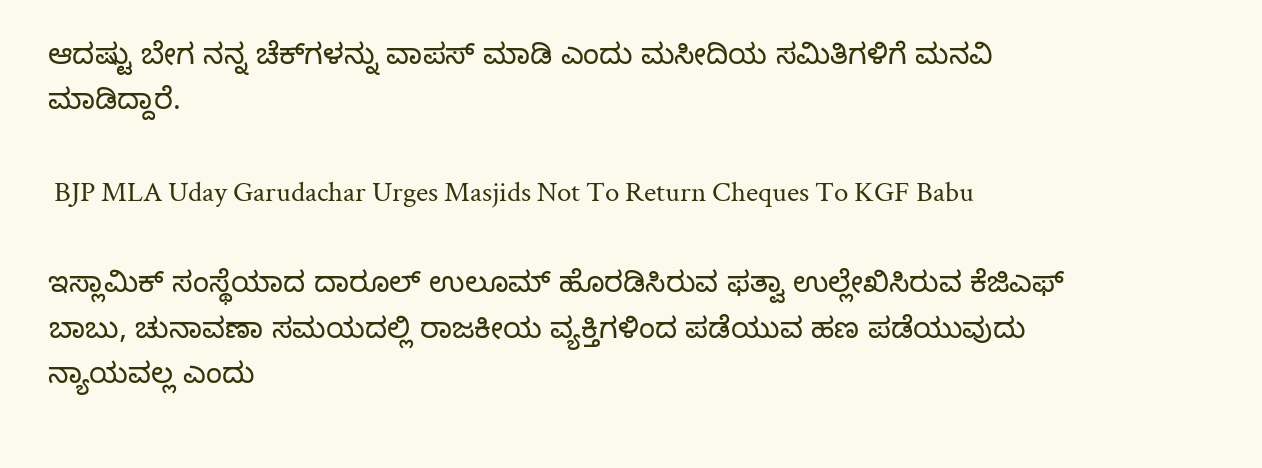ಆದಷ್ಟು ಬೇಗ ನನ್ನ ಚೆಕ್‌ಗಳನ್ನು ವಾಪಸ್ ಮಾಡಿ ಎಂದು ಮಸೀದಿಯ ಸಮಿತಿಗಳಿಗೆ ಮನವಿ ಮಾಡಿದ್ದಾರೆ.

 BJP MLA Uday Garudachar Urges Masjids Not To Return Cheques To KGF Babu

ಇಸ್ಲಾಮಿಕ್ ಸಂಸ್ಥೆಯಾದ ದಾರೂಲ್ ಉಲೂಮ್ ಹೊರಡಿಸಿರುವ ಫತ್ವಾ ಉಲ್ಲೇಖಿಸಿರುವ ಕೆಜಿಎಫ್ ಬಾಬು, ಚುನಾವಣಾ ಸಮಯದಲ್ಲಿ ರಾಜಕೀಯ ವ್ಯಕ್ತಿಗಳಿಂದ ಪಡೆಯುವ ಹಣ ಪಡೆಯುವುದು ನ್ಯಾಯವಲ್ಲ ಎಂದು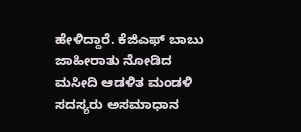ಹೇಳಿದ್ದಾರೆ. ಕೆಜಿಎಫ್ ಬಾಬು ಜಾಹೀರಾತು ನೋಡಿದ ಮಸೀದಿ ಆಡಳಿತ ಮಂಡಳಿ ಸದಸ್ಯರು ಅಸಮಾಧಾನ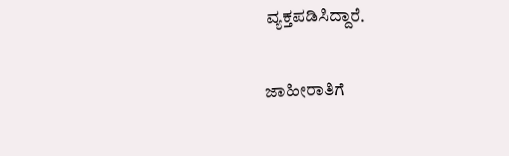ವ್ಯಕ್ತಪಡಿಸಿದ್ದಾರೆ.

ಜಾಹೀರಾತಿಗೆ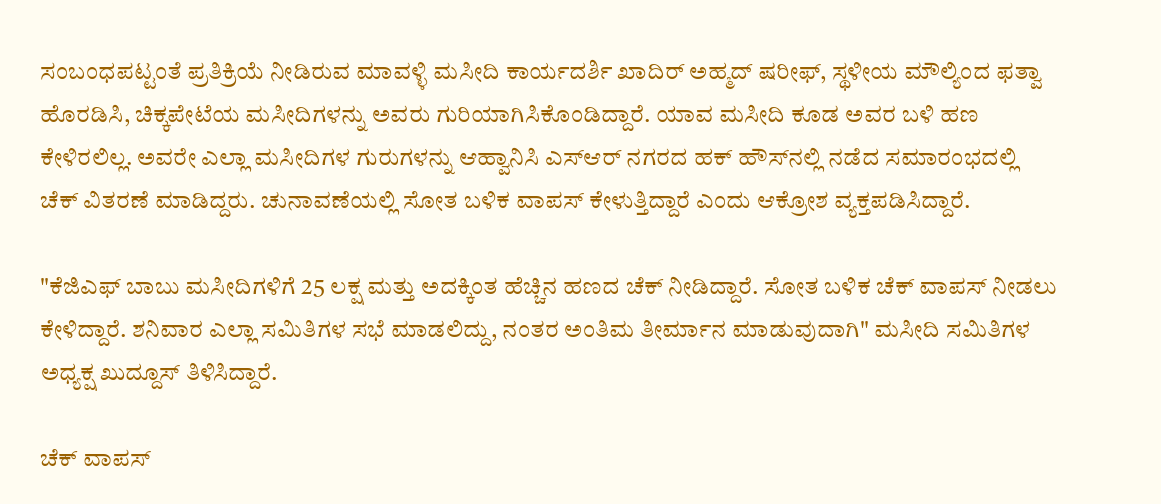ಸಂಬಂಧಪಟ್ಟಂತೆ ಪ್ರತಿಕ್ರಿಯೆ ನೀಡಿರುವ ಮಾವಳ್ಳಿ ಮಸೀದಿ ಕಾರ್ಯದರ್ಶಿ ಖಾದಿರ್‌ ಅಹ್ಮದ್‌ ಷರೀಫ್‌, ಸ್ಥಳೀಯ ಮೌಲ್ಯಿಂದ ಫತ್ವಾ ಹೊರಡಿಸಿ, ಚಿಕ್ಕಪೇಟೆಯ ಮಸೀದಿಗಳನ್ನು ಅವರು ಗುರಿಯಾಗಿಸಿಕೊಂಡಿದ್ದಾರೆ. ಯಾವ ಮಸೀದಿ ಕೂಡ ಅವರ ಬಳಿ ಹಣ ಕೇಳಿರಲಿಲ್ಲ. ಅವರೇ ಎಲ್ಲಾ ಮಸೀದಿಗಳ ಗುರುಗಳನ್ನು ಆಹ್ವಾನಿಸಿ ಎಸ್‌ಆರ್‌ ನಗರದ ಹಕ್‌ ಹೌಸ್‌ನಲ್ಲಿ ನಡೆದ ಸಮಾರಂಭದಲ್ಲಿ ಚೆಕ್ ವಿತರಣೆ ಮಾಡಿದ್ದರು. ಚುನಾವಣೆಯಲ್ಲಿ ಸೋತ ಬಳಿಕ ವಾಪಸ್ ಕೇಳುತ್ತಿದ್ದಾರೆ ಎಂದು ಆಕ್ರೋಶ ವ್ಯಕ್ತಪಡಿಸಿದ್ದಾರೆ.

"ಕೆಜಿಎಫ್ ಬಾಬು ಮಸೀದಿಗಳಿಗೆ 25 ಲಕ್ಷ ಮತ್ತು ಅದಕ್ಕಿಂತ ಹೆಚ್ಚಿನ ಹಣದ ಚೆಕ್ ನೀಡಿದ್ದಾರೆ. ಸೋತ ಬಳಿಕ ಚೆಕ್ ವಾಪಸ್ ನೀಡಲು ಕೇಳಿದ್ದಾರೆ. ಶನಿವಾರ ಎಲ್ಲಾ ಸಮಿತಿಗಳ ಸಭೆ ಮಾಡಲಿದ್ದು, ನಂತರ ಅಂತಿಮ ತೀರ್ಮಾನ ಮಾಡುವುದಾಗಿ" ಮಸೀದಿ ಸಮಿತಿಗಳ ಅಧ್ಯಕ್ಷ ಖುದ್ದೂಸ್ ತಿಳಿಸಿದ್ದಾರೆ.

ಚೆಕ್ ವಾಪಸ್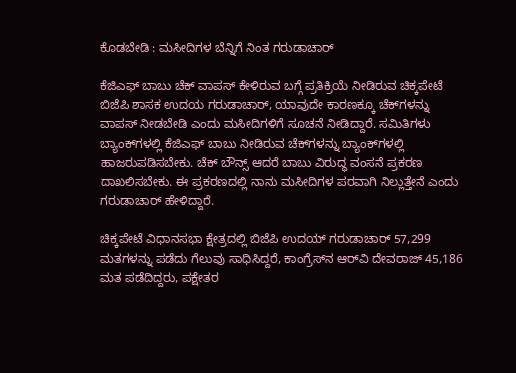ಕೊಡಬೇಡಿ : ಮಸೀದಿಗಳ ಬೆನ್ನಿಗೆ ನಿಂತ ಗರುಡಾಚಾರ್

ಕೆಜಿಎಫ್ ಬಾಬು ಚೆಕ್ ವಾಪಸ್ ಕೇಳಿರುವ ಬಗ್ಗೆ ಪ್ರತಿಕ್ರಿಯೆ ನೀಡಿರುವ ಚಿಕ್ಕಪೇಟೆ ಬಿಜೆಪಿ ಶಾಸಕ ಉದಯ ಗರುಡಾಚಾರ್, ಯಾವುದೇ ಕಾರಣಕ್ಕೂ ಚೆಕ್‌ಗಳನ್ನು ವಾಪಸ್ ನೀಡಬೇಡಿ ಎಂದು ಮಸೀದಿಗಳಿಗೆ ಸೂಚನೆ ನೀಡಿದ್ದಾರೆ. ಸಮಿತಿಗಳು ಬ್ಯಾಂಕ್‌ಗಳಲ್ಲಿ ಕೆಜಿಎಫ್ ಬಾಬು ನೀಡಿರುವ ಚೆಕ್‌ಗಳನ್ನು ಬ್ಯಾಂಕ್‌ಗಳಲ್ಲಿ ಹಾಜರುಪಡಿಸಬೇಕು. ಚೆಕ್‌ ಬೌನ್ಸ್ ಆದರೆ ಬಾಬು ವಿರುದ್ಧ ವಂಸನೆ ಪ್ರಕರಣ ದಾಖಲಿಸಬೇಕು. ಈ ಪ್ರಕರಣದಲ್ಲಿ ನಾನು ಮಸೀದಿಗಳ ಪರವಾಗಿ ನಿಲ್ಲುತ್ತೇನೆ ಎಂದು ಗರುಡಾಚಾರ್ ಹೇಳಿದ್ದಾರೆ.

ಚಿಕ್ಕಪೇಟೆ ವಿಧಾನಸಭಾ ಕ್ಷೇತ್ರದಲ್ಲಿ ಬಿಜೆಪಿ ಉದಯ್ ಗರುಡಾಚಾರ್ 57,299 ಮತಗಳನ್ನು ಪಡೆದು ಗೆಲುವು ಸಾಧಿಸಿದ್ದರೆ, ಕಾಂಗ್ರೆಸ್‌ನ ಆರ್‌ವಿ ದೇವರಾಜ್‌ 45,186 ಮತ ಪಡೆದಿದ್ದರು, ಪಕ್ಷೇತರ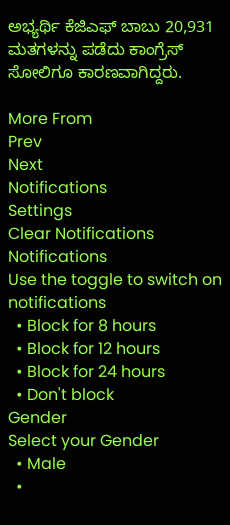ಅಭ್ಯರ್ಥಿ ಕೆಜಿಎಫ್‌ ಬಾಬು 20,931 ಮತಗಳನ್ನು ಪಡೆದು ಕಾಂಗ್ರೆಸ್ ಸೋಲಿಗೂ ಕಾರಣವಾಗಿದ್ದರು.

More From
Prev
Next
Notifications
Settings
Clear Notifications
Notifications
Use the toggle to switch on notifications
  • Block for 8 hours
  • Block for 12 hours
  • Block for 24 hours
  • Don't block
Gender
Select your Gender
  • Male
  •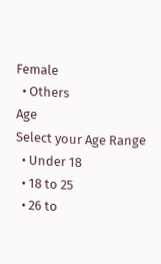Female
  • Others
Age
Select your Age Range
  • Under 18
  • 18 to 25
  • 26 to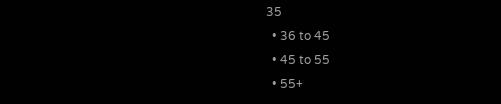35
  • 36 to 45
  • 45 to 55
  • 55+